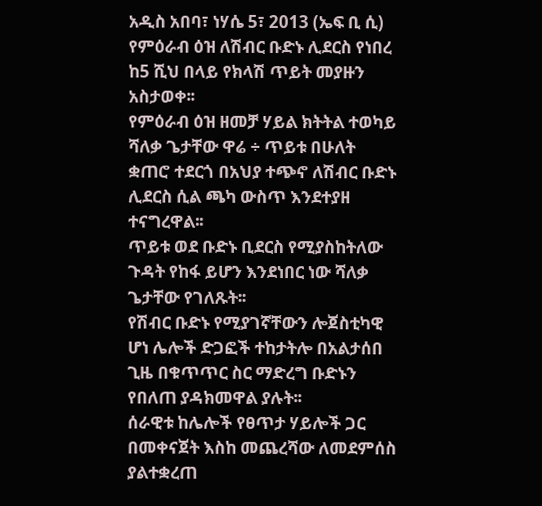አዲስ አበባ፣ ነሃሴ 5፣ 2013 (ኤፍ ቢ ሲ) የምዕራብ ዕዝ ለሽብር ቡድኑ ሊደርስ የነበረ ከ5 ሺህ በላይ የክላሽ ጥይት መያዙን አስታወቀ፡፡
የምዕራብ ዕዝ ዘመቻ ሃይል ክትትል ተወካይ ሻለቃ ጌታቸው ዋሬ ÷ ጥይቱ በሁለት ቋጠሮ ተደርጎ በአህያ ተጭኖ ለሽብር ቡድኑ ሊደርስ ሲል ጫካ ውስጥ እንደተያዘ ተናግረዋል፡፡
ጥይቱ ወደ ቡድኑ ቢደርስ የሚያስከትለው ጉዳት የከፋ ይሆን እንደነበር ነው ሻለቃ ጌታቸው የገለጹት፡፡
የሽብር ቡድኑ የሚያገኛቸውን ሎጀስቲካዊ ሆነ ሌሎች ድጋፎች ተከታትሎ በአልታሰበ ጊዜ በቁጥጥር ስር ማድረግ ቡድኑን የበለጠ ያዳክመዋል ያሉት፡፡
ሰራዊቱ ከሌሎች የፀጥታ ሃይሎች ጋር በመቀናጀት እስከ መጨረሻው ለመደምሰስ ያልተቋረጠ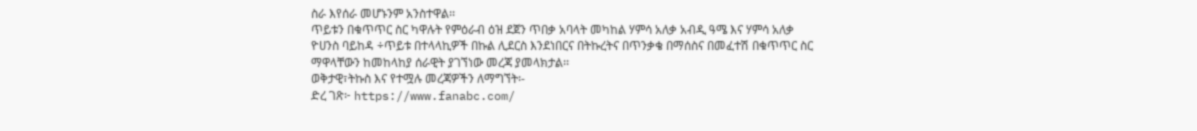ስራ እየሰራ መሆኑንም አንስተዋል፡፡
ጥይቱን በቁጥጥር ስር ካዋሉት የምዕራብ ዕዝ ደጀን ጥበቃ አባላት መካከል ሃምሳ አለቃ አብዲ ዓሜ እና ሃምሳ አለቃ ዮሀንስ ባይከዳ ÷ጥይቱ በተላላኪዎች በኩል ሊደርስ እንደነበርና በትኩረትና በጥንቃቄ በማሰስና በመፈተሽ በቁጥጥር ስር ማዋላቸውን ከመከላከያ ሰራዊት ያገኘነው መረጃ ያመላክታል፡፡
ወቅታዊ፣ትኩስ እና የተሟሉ መረጃዎችን ለማግኘት፡-
ድረ ገጽ፦ https://www.fanabc.com/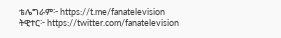ቴሌግራም፦ https://t.me/fanatelevision
ትዊተር፦ https://twitter.com/fanatelevision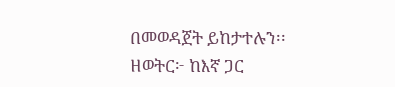በመወዳጀት ይከታተሉን፡፡
ዘወትር፦ ከእኛ ጋር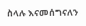ስላሉ እናመሰግናለን